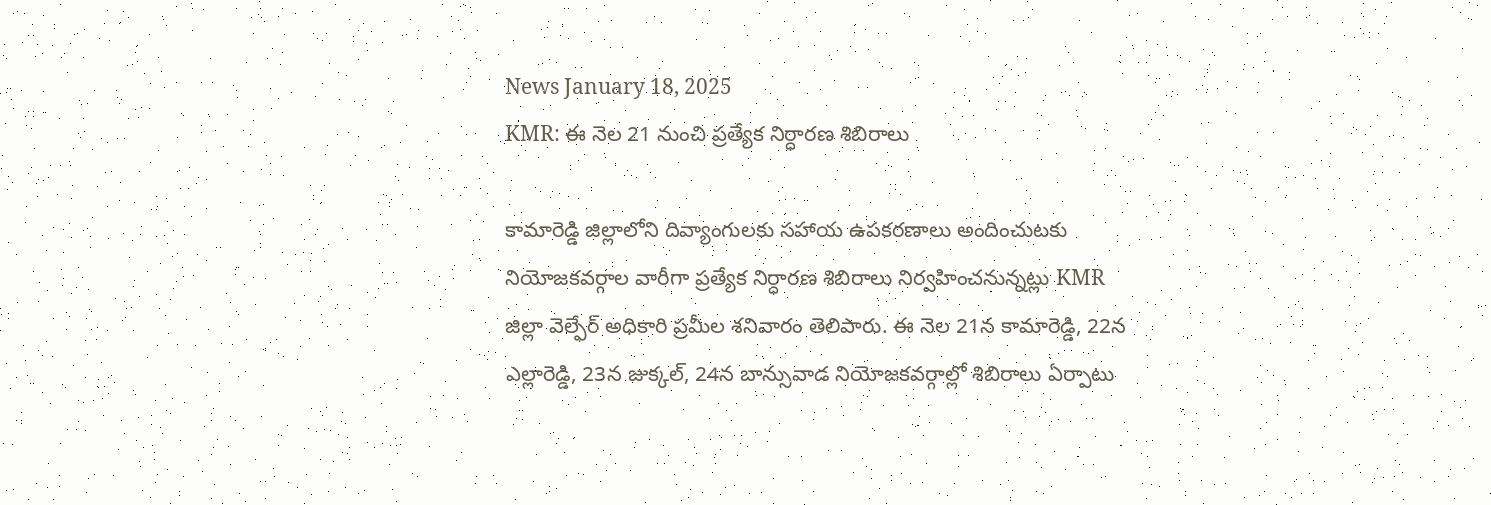News January 18, 2025
KMR: ఈ నెల 21 నుంచి ప్రత్యేక నిర్ధారణ శిబిరాలు

కామారెడ్డి జిల్లాలోని దివ్యాంగులకు సహాయ ఉపకరణాలు అందించుటకు నియోజకవర్గాల వారీగా ప్రత్యేక నిర్ధారణ శిబిరాలు నిర్వహించనున్నట్లు KMR జిల్లా వెల్ఫేర్ అధికారి ప్రమీల శనివారం తెలిపారు. ఈ నెల 21న కామారెడ్డి, 22న ఎల్లారెడ్డి, 23న జుక్కల్, 24న బాన్సువాడ నియోజకవర్గాల్లో శిబిరాలు ఏర్పాటు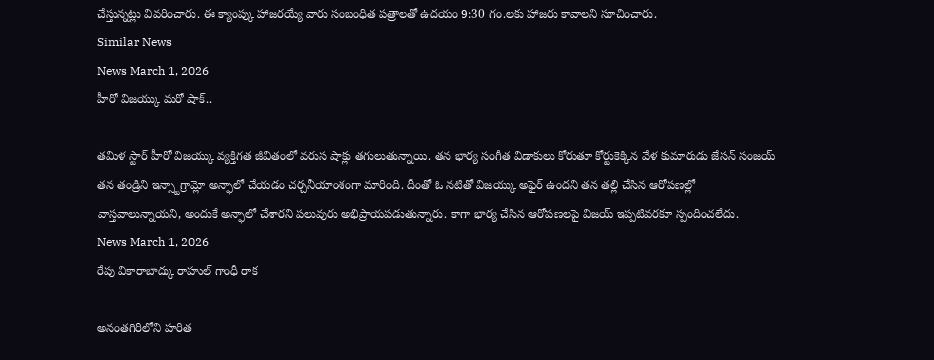చేస్తున్నట్లు వివరించారు. ఈ క్యాంప్కు హాజరయ్యే వారు సంబంధిత పత్రాలతో ఉదయం 9:30 గం.లకు హాజరు కావాలని సూచించారు.
Similar News
News March 1, 2026
హీరో విజయ్కు మరో షాక్..

తమిళ స్టార్ హీరో విజయ్కు వ్యక్తిగత జీవితంలో వరుస షాక్లు తగులుతున్నాయి. తన భార్య సంగీత విడాకులు కోరుతూ కోర్టుకెక్కిన వేళ కుమారుడు జేసన్ సంజయ్ తన తండ్రిని ఇన్స్టాగ్రామ్లో అన్ఫాలో చేయడం చర్చనీయాంశంగా మారింది. దీంతో ఓ నటితో విజయ్కు అఫైర్ ఉందని తన తల్లి చేసిన ఆరోపణల్లో వాస్తవాలున్నాయని, అందుకే అన్ఫాలో చేశారని పలువురు అభిప్రాయపడుతున్నారు. కాగా భార్య చేసిన ఆరోపణలపై విజయ్ ఇప్పటివరకూ స్పందించలేదు.
News March 1, 2026
రేపు వికారాబాద్కు రాహుల్ గాంధీ రాక

అనంతగిరిలోని హరిత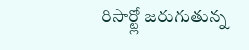రిసార్ట్లో జరుగుతున్న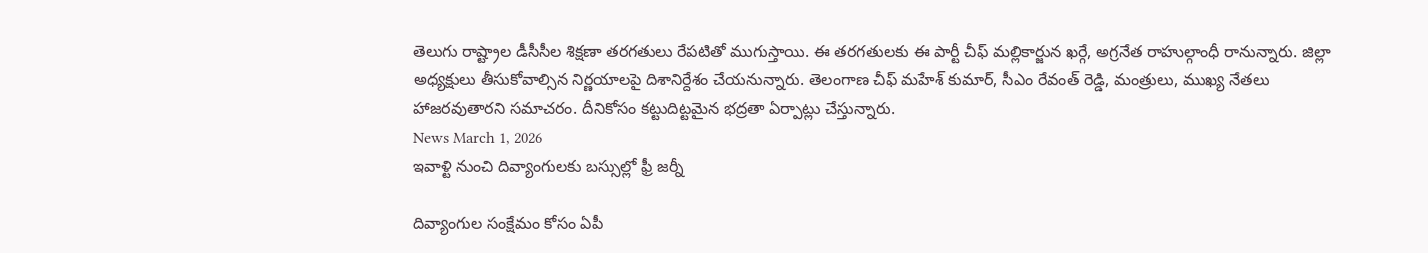తెలుగు రాష్ట్రాల డీసీసీల శిక్షణా తరగతులు రేపటితో ముగుస్తాయి. ఈ తరగతులకు ఈ పార్టీ చీఫ్ మల్లికార్జున ఖర్గే, అగ్రనేత రాహుల్గాంధీ రానున్నారు. జిల్లా అధ్యక్షులు తీసుకోవాల్సిన నిర్ణయాలపై దిశానిర్దేశం చేయనున్నారు. తెలంగాణ చీఫ్ మహేశ్ కుమార్, సీఎం రేవంత్ రెడ్డి, మంత్రులు, ముఖ్య నేతలు హాజరవుతారని సమాచరం. దీనికోసం కట్టుదిట్టమైన భద్రతా ఏర్పాట్లు చేస్తున్నారు.
News March 1, 2026
ఇవాళ్టి నుంచి దివ్యాంగులకు బస్సుల్లో ఫ్రీ జర్నీ

దివ్యాంగుల సంక్షేమం కోసం ఏపీ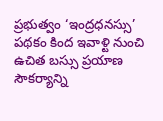ప్రభుత్వం ‘ఇంద్రధనస్సు’ పథకం కింద ఇవాళ్టి నుంచి ఉచిత బస్సు ప్రయాణ సౌకర్యాన్ని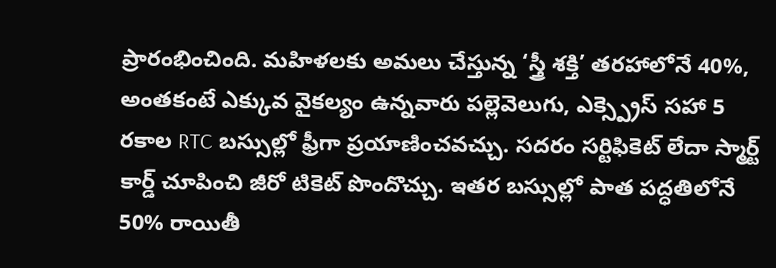ప్రారంభించింది. మహిళలకు అమలు చేస్తున్న ‘స్త్రీ శక్తి’ తరహాలోనే 40%, అంతకంటే ఎక్కువ వైకల్యం ఉన్నవారు పల్లెవెలుగు, ఎక్స్ప్రెస్ సహా 5 రకాల RTC బస్సుల్లో ఫ్రీగా ప్రయాణించవచ్చు. సదరం సర్టిఫికెట్ లేదా స్మార్ట్ కార్డ్ చూపించి జీరో టికెట్ పొందొచ్చు. ఇతర బస్సుల్లో పాత పద్ధతిలోనే 50% రాయితీ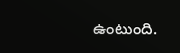ఉంటుంది.